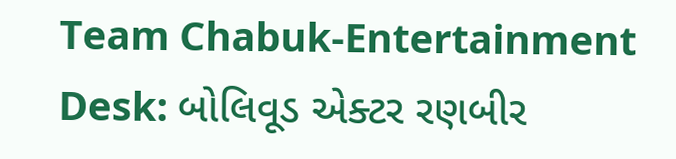Team Chabuk-Entertainment Desk: બોલિવૂડ એક્ટર રણબીર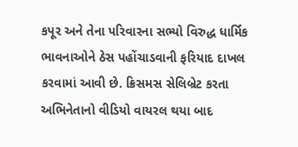કપૂર અને તેના પરિવારના સભ્યો વિરુદ્ધ ધાર્મિક ભાવનાઓને ઠેસ પહોંચાડવાની ફરિયાદ દાખલ કરવામાં આવી છે. ક્રિસમસ સેલિબ્રેટ કરતા અભિનેતાનો વીડિયો વાયરલ થયા બાદ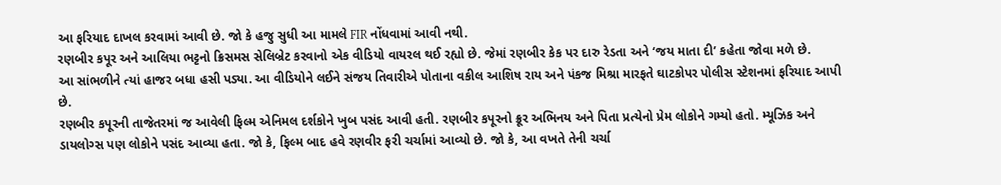આ ફરિયાદ દાખલ કરવામાં આવી છે. જો કે હજુ સુધી આ મામલે FIR નોંધવામાં આવી નથી.
રણબીર કપૂર અને આલિયા ભટ્ટનો ક્રિસમસ સેલિબ્રેટ કરવાનો એક વીડિયો વાયરલ થઈ રહ્યો છે. જેમાં રણબીર કેક પર દારુ રેડતા અને ‘જય માતા દી’ કહેતા જોવા મળે છે.
આ સાંભળીને ત્યાં હાજર બધા હસી પડ્યા. આ વીડિયોને લઈને સંજય તિવારીએ પોતાના વકીલ આશિષ રાય અને પંકજ મિશ્રા મારફતે ઘાટકોપર પોલીસ સ્ટેશનમાં ફરિયાદ આપી છે.
રણબીર કપૂરની તાજેતરમાં જ આવેલી ફિલ્મ એનિમલ દર્શકોને ખુબ પસંદ આવી હતી. રણબીર કપૂરનો ક્રૂર અભિનય અને પિતા પ્રત્યેનો પ્રેમ લોકોને ગમ્યો હતો. મ્યૂઝિક અને ડાયલોગ્સ પણ લોકોને પસંદ આવ્યા હતા. જો કે, ફિલ્મ બાદ હવે રણવીર ફરી ચર્ચામાં આવ્યો છે. જો કે, આ વખતે તેની ચર્ચા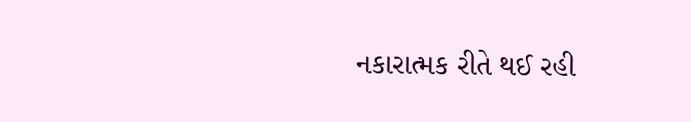નકારાત્મક રીતે થઈ રહી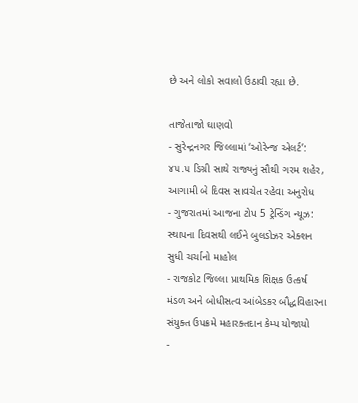છે અને લોકો સવાલો ઉઠાવી રહ્યા છે.

તાજેતાજો ઘાણવો
- સુરેન્દ્રનગર જિલ્લામાં ‘ઓરેન્જ એલર્ટ’: ૪૫.૫ ડિગ્રી સાથે રાજ્યનું સૌથી ગરમ શહેર, આગામી બે દિવસ સાવચેત રહેવા અનુરોધ
- ગુજરાતમાં આજના ટોપ 5 ટ્રેન્ડિંગ ન્યૂઝ: સ્થાપના દિવસથી લઈને બુલડોઝર એક્શન સુધી ચર્ચાનો માહોલ
- રાજકોટ જિલ્લા પ્રાથમિક શિક્ષક ઉત્કર્ષ મંડળ અને બોધીસત્વ આંબેડકર બૌદ્ધવિહારના સંયુક્ત ઉપક્રમે મહારક્તદાન કેમ્પ યોજાયો
-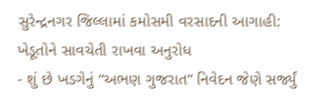સુરેન્દ્રનગર જિલ્લામાં કમોસમી વરસાદની આગાહી: ખેડૂતોને સાવચેતી રાખવા અનુરોધ
- શું છે ખડગેનું “અભણ ગુજરાત” નિવેદન જેણે સર્જ્યું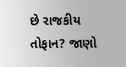છે રાજકીય તોફાન? જાણો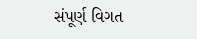સંપૂર્ણ વિગત